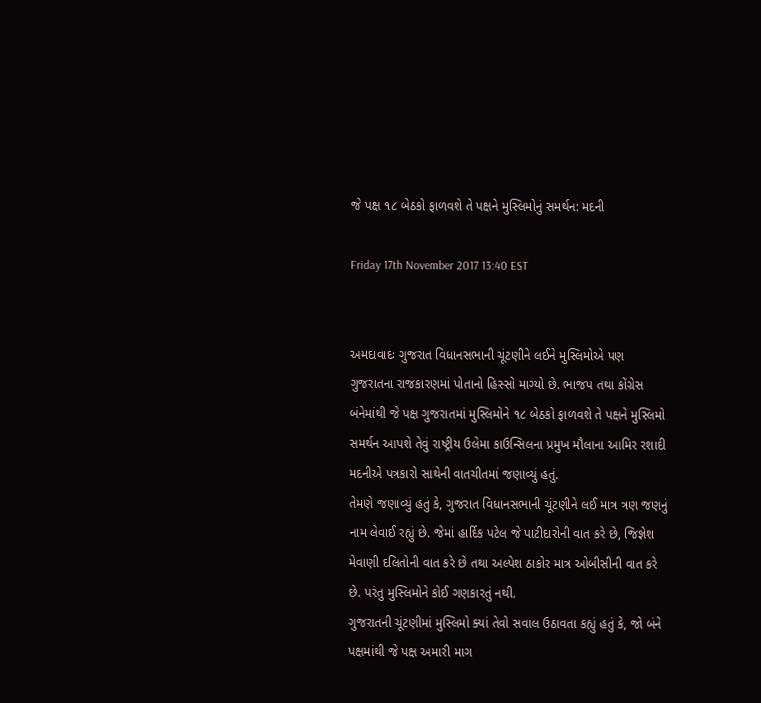જે પક્ષ ૧૮ બેઠકો ફાળવશે તે પક્ષને મુસ્લિમોનું સમર્થન: મદની

Friday 17th November 2017 13:40 EST


અમદાવાદઃ ગુજરાત વિધાનસભાની ચૂંટણીને લઈને મુસ્લિમોએ પણ ગુજરાતના રાજકારણમાં પોતાનો હિસ્સો માગ્યો છે. ભાજપ તથા કોંગ્રેસ બંનેમાંથી જે પક્ષ ગુજરાતમાં મુસ્લિમોને ૧૮ બેઠકો ફાળવશે તે પક્ષને મુસ્લિમો સમર્થન આપશે તેવું રાષ્ટ્રીય ઉલેમા કાઉન્સિલના પ્રમુખ મૌલાના આમિર રશાદી મદનીએ પત્રકારો સાથેની વાતચીતમાં જણાવ્યું હતું.
તેમણે જણાવ્યું હતું કે, ગુજરાત વિધાનસભાની ચૂંટણીને લઈ માત્ર ત્રણ જણનું નામ લેવાઈ રહ્યું છે. જેમાં હાર્દિક પટેલ જે પાટીદારોની વાત કરે છે, જિજ્ઞેશ મેવાણી દલિતોની વાત કરે છે તથા અલ્પેશ ઠાકોર માત્ર ઓબીસીની વાત કરે છે. પરંતુ મુસ્લિમોને કોઈ ગણકારતું નથી.
ગુજરાતની ચૂંટણીમાં મુસ્લિમો ક્યાં તેવો સવાલ ઉઠાવતા કહ્યું હતું કે, જો બંને પક્ષમાંથી જે પક્ષ અમારી માગ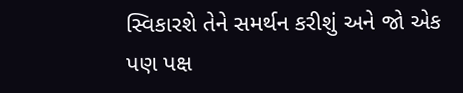સ્વિકારશે તેને સમર્થન કરીશું અને જો એક પણ પક્ષ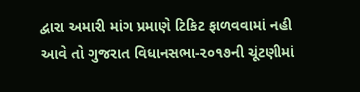દ્વારા અમારી માંગ પ્રમાણે ટિકિટ ફાળવવામાં નહી આવે તો ગુજરાત વિધાનસભા-૨૦૧૭ની ચૂંટણીમાં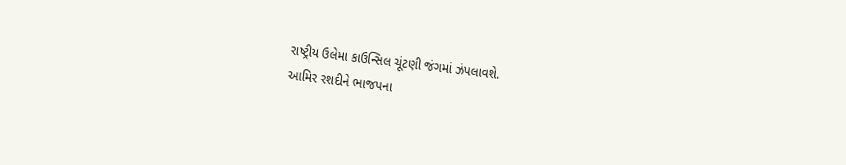રાષ્ટ્રીય ઉલેમા કાઉન્સિલ ચૂંટણી જંગમાં ઝંપલાવશે.
આમિર રશદીને ભાજપના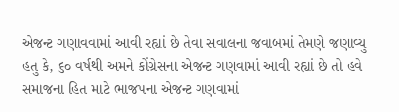એજન્ટ ગણાવવામાં આવી રહ્યાં છે તેવા સવાલના જવાબમાં તેમણે જણાવ્યુ હતુ કે, ૬૦ વર્ષથી અમને કોંગ્રેસના એજન્ટ ગણવામાં આવી રહ્યાં છે તો હવે સમાજના હિત માટે ભાજપના એજન્ટ ગણવામાં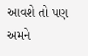આવશે તો પણ અમને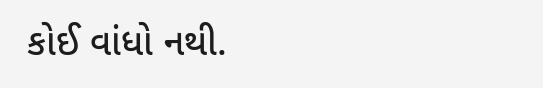કોઈ વાંધો નથી.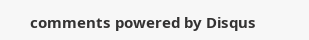comments powered by Disqus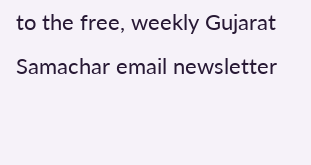to the free, weekly Gujarat Samachar email newsletter